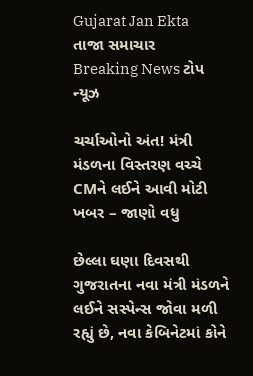Gujarat Jan Ekta
તાજા સમાચાર
Breaking News ટોપ ન્યૂઝ

ચર્ચાઓનો અંત! મંત્રી મંડળના વિસ્તરણ વચ્ચે CMને લઈને આવી મોટી ખબર – જાણો વધુ

છેલ્લા ઘણા દિવસથી ગુજરાતના નવા મંત્રી મંડળને લઈને સસ્પેન્સ જોવા મળી રહ્યું છે, નવા કેબિનેટમાં કોને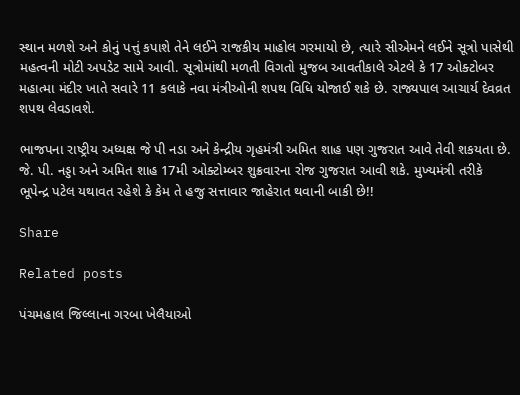સ્થાન મળશે અને કોનું પત્તું કપાશે તેને લઈને રાજકીય માહોલ ગરમાયો છે, ત્યારે સીએમને લઈને સૂત્રો પાસેથી મહત્વની મોટી અપડેટ સામે આવી. સૂત્રોમાંથી મળતી વિગતો મુજબ આવતીકાલે એટલે કે 17 ઓક્ટોબર મહાત્મા મંદીર ખાતે સવારે 11 કલાકે નવા મંત્રીઓની શપથ વિધિ યોજાઈ શકે છે. રાજ્યપાલ આચાર્ય દેવવ્રત શપથ લેવડાવશે.

ભાજપના રાષ્ટ્રીય અધ્યક્ષ જે પી નડા અને કેન્દ્રીય ગૃહમંત્રી અમિત શાહ પણ ગુજરાત આવે તેવી શકયતા છે. જે. પી. નડ્ડા અને અમિત શાહ 17મી ઓક્ટોમ્બર શુક્રવારના રોજ ગુજરાત આવી શકે. મુખ્યમંત્રી તરીકે ભૂપેન્દ્ર પટેલ યથાવત રહેશે કે કેમ તે હજુ સત્તાવાર જાહેરાત થવાની બાકી છે!!

Share

Related posts

પંચમહાલ જિલ્લાના ગરબા ખેલૈયાઓ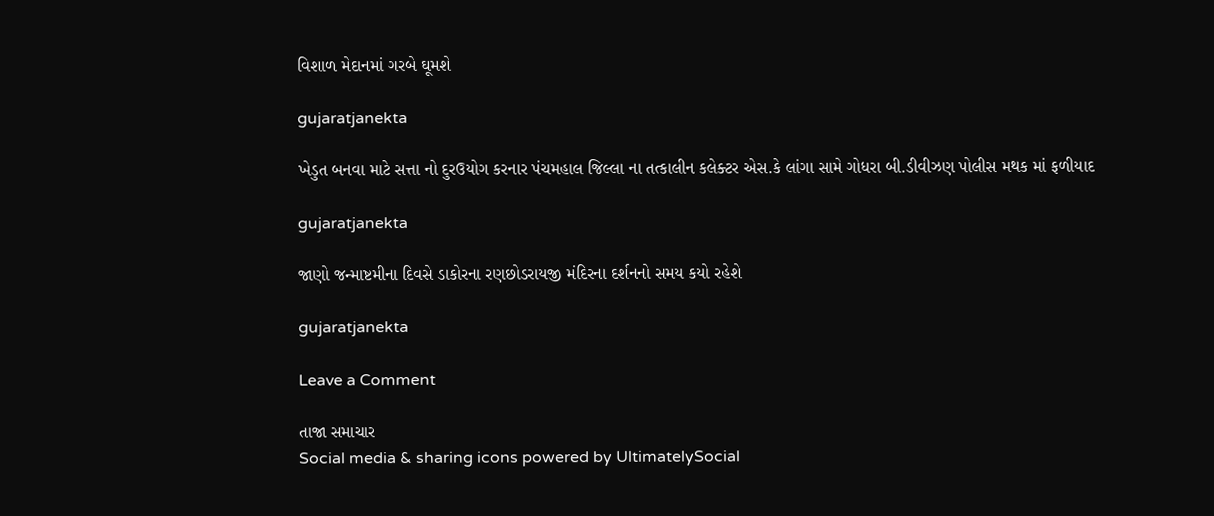વિશાળ મેદાનમાં ગરબે ઘૂમશે

gujaratjanekta

ખેડુત બનવા માટે સત્તા નો દુરઉયોગ કરનાર પંચમહાલ જિલ્લા ના તત્કાલીન કલેક્ટર એસ.કે લાંગા સામે ગોધરા બી.ડીવીઝણ પોલીસ મથક માં ફળીયાદ

gujaratjanekta

જાણો જન્માષ્ટમીના દિવસે ડાકોરના રણછોડરાયજી મંદિરના દર્શનનો સમય કયો રહેશે

gujaratjanekta

Leave a Comment

તાજા સમાચાર
Social media & sharing icons powered by UltimatelySocial